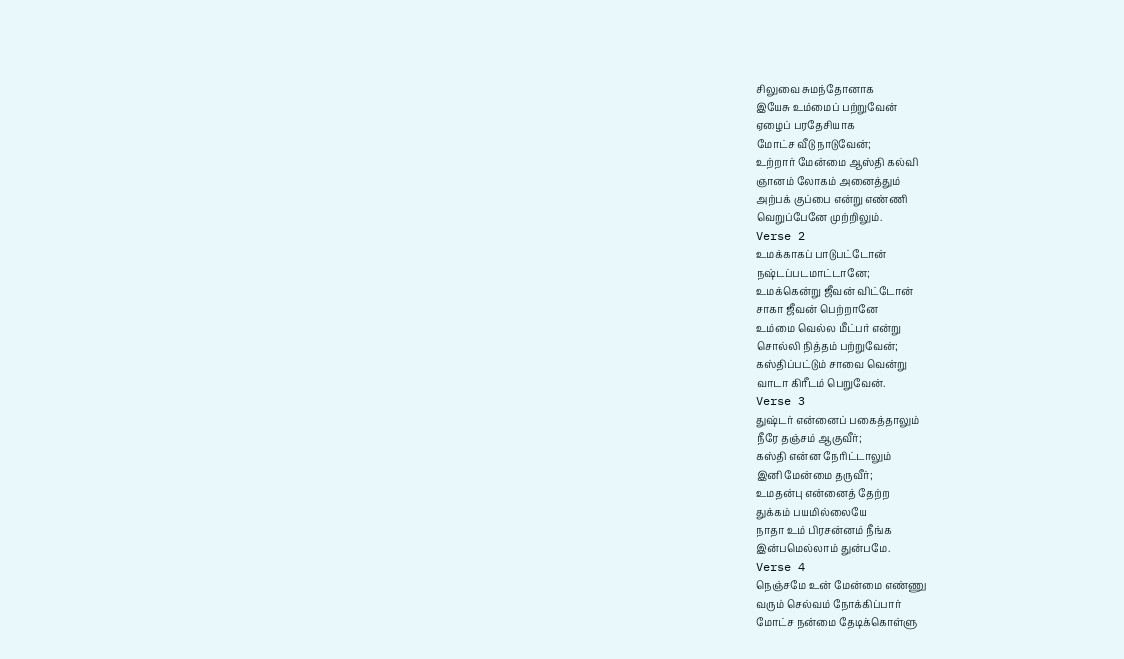சிலுவை சுமந்தோனாக
இயேசு உம்மைப் பற்றுவேன்
ஏழைப் பரதேசியாக
மோட்ச வீடு நாடுவேன்;
உற்றார் மேன்மை ஆஸ்தி கல்வி
ஞானம் லோகம் அனைத்தும்
அற்பக் குப்பை என்று எண்ணி
வெறுப்பேனே முற்றிலும்.
Verse 2
உமக்காகப் பாடுபட்டோன்
நஷ்டப்படமாட்டானே;
உமக்கென்று ஜீவன் விட்டோன்
சாகா ஜீவன் பெற்றானே
உம்மை வெல்ல மீட்பர் என்று
சொல்லி நித்தம் பற்றுவேன்;
கஸ்திப்பட்டும் சாவை வென்று
வாடா கிரீடம் பெறுவேன்.
Verse 3
துஷ்டர் என்னைப் பகைத்தாலும்
நீரே தஞ்சம் ஆகுவீர்;
கஸ்தி என்ன நேரிட்டாலும்
இனி மேன்மை தருவீர்;
உமதன்பு என்னைத் தேற்ற
துக்கம் பயமில்லையே
நாதா உம் பிரசன்னம் நீங்க
இன்பமெல்லாம் துன்பமே.
Verse 4
நெஞ்சமே உன் மேன்மை எண்ணு
வரும் செல்வம் நோக்கிப்பார்
மோட்ச நன்மை தேடிக்கொள்ளு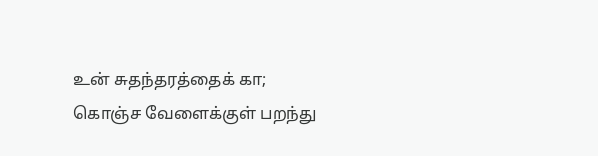உன் சுதந்தரத்தைக் கா;
கொஞ்ச வேளைக்குள் பறந்து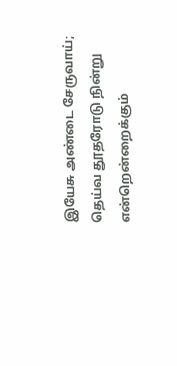இயேசு அண்டை சேருவாய்;
தெய்வ தூதரோடு நின்று
என்றென்றைக்கும்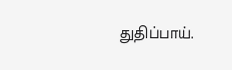துதிப்பாய்.